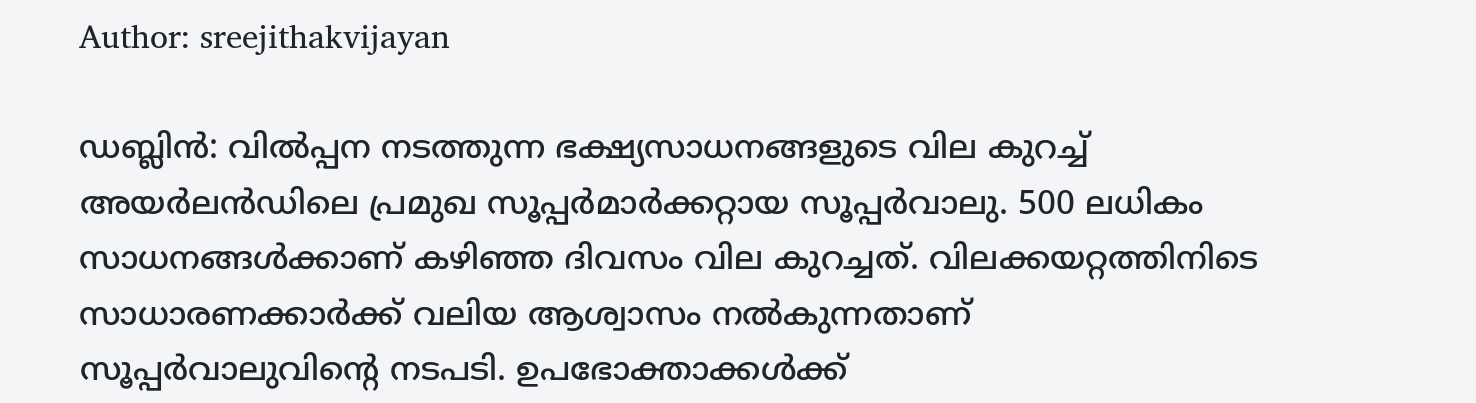Author: sreejithakvijayan

ഡബ്ലിൻ: വിൽപ്പന നടത്തുന്ന ഭക്ഷ്യസാധനങ്ങളുടെ വില കുറച്ച് അയർലൻഡിലെ പ്രമുഖ സൂപ്പർമാർക്കറ്റായ സൂപ്പർവാലു. 500 ലധികം സാധനങ്ങൾക്കാണ് കഴിഞ്ഞ ദിവസം വില കുറച്ചത്. വിലക്കയറ്റത്തിനിടെ സാധാരണക്കാർക്ക് വലിയ ആശ്വാസം നൽകുന്നതാണ് സൂപ്പർവാലുവിന്റെ നടപടി. ഉപഭോക്താക്കൾക്ക്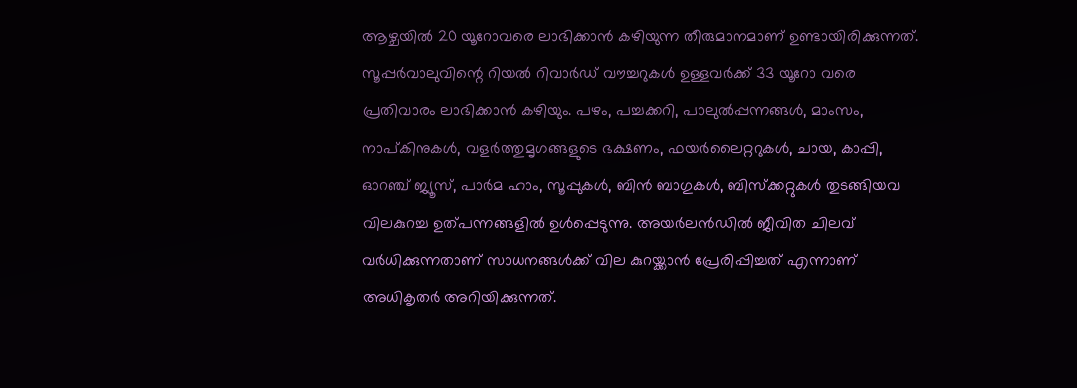ആഴ്ചയിൽ 20 യൂറോവരെ ലാഭിക്കാൻ കഴിയുന്ന തീരുമാനമാണ് ഉണ്ടായിരിക്കുന്നത്. സൂപ്പർവാലുവിന്റെ റിയൽ റിവാർഡ് വൗച്ചറുകൾ ഉള്ളവർക്ക് 33 യൂറോ വരെ പ്രതിവാരം ലാഭിക്കാൻ കഴിയും. പഴം, പച്ചക്കറി, പാലുൽപ്പന്നങ്ങൾ, മാംസം, നാപ്കിനുകൾ, വളർത്തുമൃഗങ്ങളുടെ ഭക്ഷണം, ഫയർലൈറ്ററുകൾ, ചായ, കാപ്പി, ഓറഞ്ച് ജ്യൂസ്, പാർമ ഹാം, സൂപ്പുകൾ, ബിൻ ബാഗുകൾ, ബിസ്‌ക്കറ്റുകൾ തുടങ്ങിയവ വിലകുറച്ച ഉത്പന്നങ്ങളിൽ ഉൾപ്പെടുന്നു. അയർലൻഡിൽ ജീവിത ചിലവ് വർധിക്കുന്നതാണ് സാധനങ്ങൾക്ക് വില കുറയ്ക്കാൻ പ്രേരിപ്പിച്ചത് എന്നാണ് അധികൃതർ അറിയിക്കുന്നത്.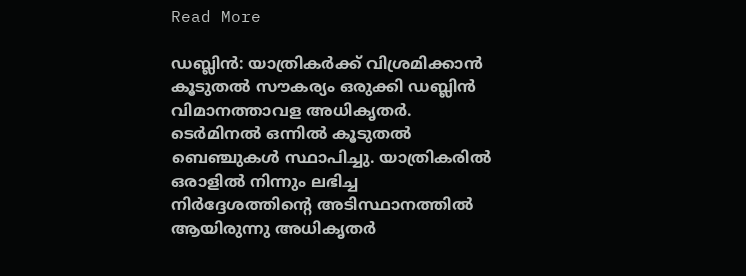Read More

ഡബ്ലിൻ: യാത്രികർക്ക് വിശ്രമിക്കാൻ കൂടുതൽ സൗകര്യം ഒരുക്കി ഡബ്ലിൻ വിമാനത്താവള അധികൃതർ. ടെർമിനൽ ഒന്നിൽ കൂടുതൽ ബെഞ്ചുകൾ സ്ഥാപിച്ചു. യാത്രികരിൽ ഒരാളിൽ നിന്നും ലഭിച്ച നിർദ്ദേശത്തിന്റെ അടിസ്ഥാനത്തിൽ ആയിരുന്നു അധികൃതർ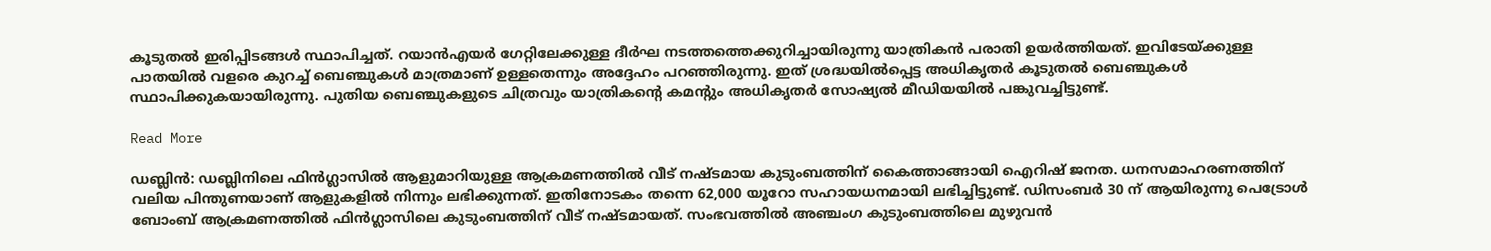കൂടുതൽ ഇരിപ്പിടങ്ങൾ സ്ഥാപിച്ചത്. റയാൻഎയർ ഗേറ്റിലേക്കുള്ള ദീർഘ നടത്തത്തെക്കുറിച്ചായിരുന്നു യാത്രികൻ പരാതി ഉയർത്തിയത്. ഇവിടേയ്ക്കുള്ള പാതയിൽ വളരെ കുറച്ച് ബെഞ്ചുകൾ മാത്രമാണ് ഉള്ളതെന്നും അദ്ദേഹം പറഞ്ഞിരുന്നു. ഇത് ശ്രദ്ധയിൽപ്പെട്ട അധികൃതർ കൂടുതൽ ബെഞ്ചുകൾ സ്ഥാപിക്കുകയായിരുന്നു. പുതിയ ബെഞ്ചുകളുടെ ചിത്രവും യാത്രികന്റെ കമന്റും അധികൃതർ സോഷ്യൽ മീഡിയയിൽ പങ്കുവച്ചിട്ടുണ്ട്.

Read More

ഡബ്ലിൻ: ഡബ്ലിനിലെ ഫിൻഗ്ലാസിൽ ആളുമാറിയുള്ള ആക്രമണത്തിൽ വീട് നഷ്ടമായ കുടുംബത്തിന് കൈത്താങ്ങായി ഐറിഷ് ജനത. ധനസമാഹരണത്തിന് വലിയ പിന്തുണയാണ് ആളുകളിൽ നിന്നും ലഭിക്കുന്നത്. ഇതിനോടകം തന്നെ 62,000 യൂറോ സഹായധനമായി ലഭിച്ചിട്ടുണ്ട്. ഡിസംബർ 30 ന് ആയിരുന്നു പെട്രോൾ ബോംബ് ആക്രമണത്തിൽ ഫിൻഗ്ലാസിലെ കുടുംബത്തിന് വീട് നഷ്ടമായത്. സംഭവത്തിൽ അഞ്ചംഗ കുടുംബത്തിലെ മുഴുവൻ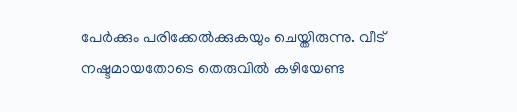പേർക്കും പരിക്കേൽക്കുകയും ചെയ്തിരുന്നു. വീട് നഷ്ടമായതോടെ തെരുവിൽ കഴിയേണ്ട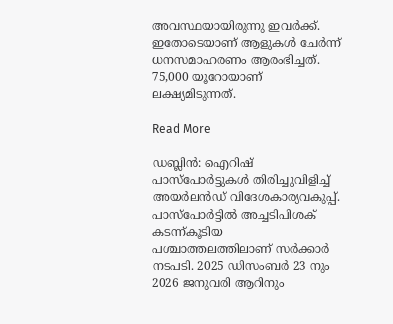അവസ്ഥയായിരുന്നു ഇവർക്ക്. ഇതോടെയാണ് ആളുകൾ ചേർന്ന് ധനസമാഹരണം ആരംഭിച്ചത്. 75,000 യൂറോയാണ് ലക്ഷ്യമിടുന്നത്.

Read More

ഡബ്ലിൻ: ഐറിഷ് പാസ്‌പോർട്ടുകൾ തിരിച്ചുവിളിച്ച് അയർലൻഡ് വിദേശകാര്യവകുപ്പ്. പാസ്‌പോർട്ടിൽ അച്ചടിപിശക് കടന്ന്കൂടിയ പശ്ചാത്തലത്തിലാണ് സർക്കാർ നടപടി. 2025 ഡിസംബർ 23 നും 2026 ജനുവരി ആറിനും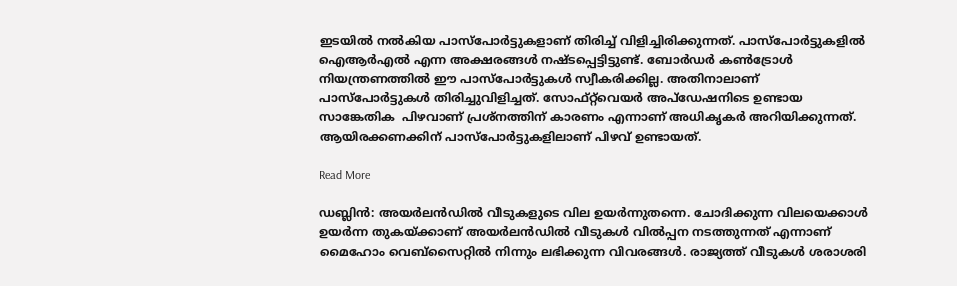ഇടയിൽ നൽകിയ പാസ്‌പോർട്ടുകളാണ് തിരിച്ച് വിളിച്ചിരിക്കുന്നത്. പാസ്‌പോർട്ടുകളിൽ ഐആർഎൽ എന്ന അക്ഷരങ്ങൾ നഷ്ടപ്പെട്ടിട്ടുണ്ട്. ബോർഡർ കൺട്രോൾ നിയന്ത്രണത്തിൽ ഈ പാസ്‌പോർട്ടുകൾ സ്വീകരിക്കില്ല. അതിനാലാണ് പാസ്‌പോർട്ടുകൾ തിരിച്ചുവിളിച്ചത്. സോഫ്റ്റ്‌വെയർ അപ്ഡേഷനിടെ ഉണ്ടായ സാങ്കേതിക  പിഴവാണ് പ്രശ്‌നത്തിന് കാരണം എന്നാണ് അധികൃകർ അറിയിക്കുന്നത്. ആയിരക്കണക്കിന് പാസ്‌പോർട്ടുകളിലാണ് പിഴവ് ഉണ്ടായത്.

Read More

ഡബ്ലിൻ: അയർലൻഡിൽ വീടുകളുടെ വില ഉയർന്നുതന്നെ. ചോദിക്കുന്ന വിലയെക്കാൾ ഉയർന്ന തുകയ്ക്കാണ് അയർലൻഡിൽ വീടുകൾ വിൽപ്പന നടത്തുന്നത് എന്നാണ് മൈഹോം വെബ്‌സൈറ്റിൽ നിന്നും ലഭിക്കുന്ന വിവരങ്ങൾ. രാജ്യത്ത് വീടുകൾ ശരാശരി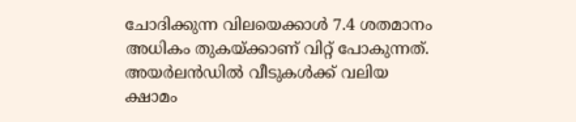ചോദിക്കുന്ന വിലയെക്കാൾ 7.4 ശതമാനം അധികം തുകയ്ക്കാണ് വിറ്റ് പോകുന്നത്. അയർലൻഡിൽ വീടുകൾക്ക് വലിയ ക്ഷാമം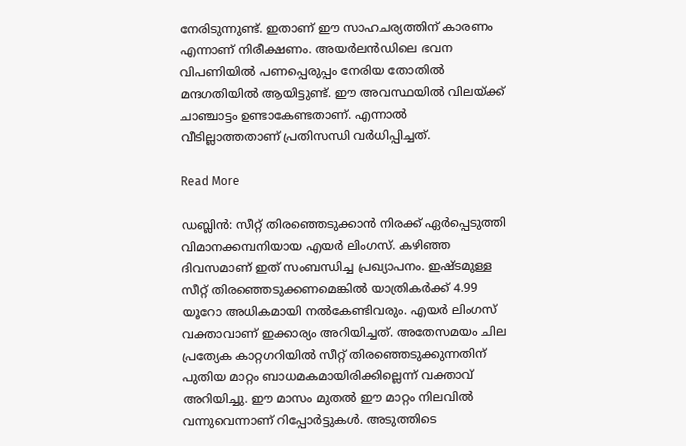നേരിടുന്നുണ്ട്. ഇതാണ് ഈ സാഹചര്യത്തിന് കാരണം എന്നാണ് നിരീക്ഷണം. അയർലൻഡിലെ ഭവന വിപണിയിൽ പണപ്പെരുപ്പം നേരിയ തോതിൽ മന്ദഗതിയിൽ ആയിട്ടുണ്ട്. ഈ അവസ്ഥയിൽ വിലയ്ക്ക് ചാഞ്ചാട്ടം ഉണ്ടാകേണ്ടതാണ്. എന്നാൽ വീടില്ലാത്തതാണ് പ്രതിസന്ധി വർധിപ്പിച്ചത്.

Read More

ഡബ്ലിൻ: സീറ്റ് തിരഞ്ഞെടുക്കാൻ നിരക്ക് ഏർപ്പെടുത്തി വിമാനക്കമ്പനിയായ എയർ ലിംഗസ്. കഴിഞ്ഞ ദിവസമാണ് ഇത് സംബന്ധിച്ച പ്രഖ്യാപനം. ഇഷ്ടമുള്ള സീറ്റ് തിരഞ്ഞെടുക്കണമെങ്കിൽ യാത്രികർക്ക് 4.99 യൂറോ അധികമായി നൽകേണ്ടിവരും. എയർ ലിംഗസ് വക്താവാണ് ഇക്കാര്യം അറിയിച്ചത്. അതേസമയം ചില പ്രത്യേക കാറ്റഗറിയിൽ സീറ്റ് തിരഞ്ഞെടുക്കുന്നതിന് പുതിയ മാറ്റം ബാധമകമായിരിക്കില്ലെന്ന് വക്താവ് അറിയിച്ചു. ഈ മാസം മുതൽ ഈ മാറ്റം നിലവിൽ വന്നുവെന്നാണ് റിപ്പോർട്ടുകൾ. അടുത്തിടെ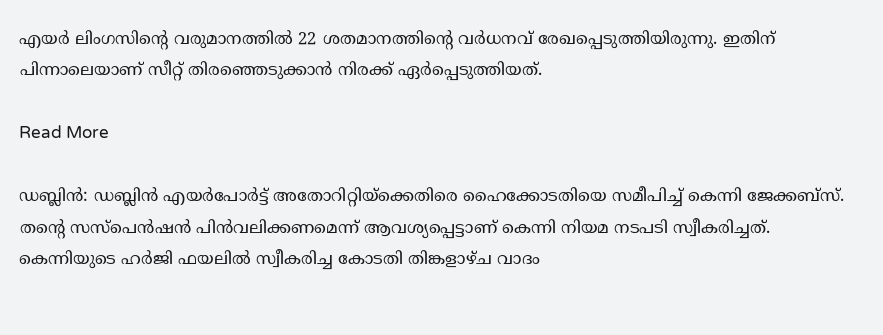എയർ ലിംഗസിന്റെ വരുമാനത്തിൽ 22 ശതമാനത്തിന്റെ വർധനവ് രേഖപ്പെടുത്തിയിരുന്നു. ഇതിന് പിന്നാലെയാണ് സീറ്റ് തിരഞ്ഞെടുക്കാൻ നിരക്ക് ഏർപ്പെടുത്തിയത്.

Read More

ഡബ്ലിൻ: ഡബ്ലിൻ എയർപോർട്ട് അതോറിറ്റിയ്‌ക്കെതിരെ ഹൈക്കോടതിയെ സമീപിച്ച് കെന്നി ജേക്കബ്‌സ്. തന്റെ സസ്‌പെൻഷൻ പിൻവലിക്കണമെന്ന് ആവശ്യപ്പെട്ടാണ് കെന്നി നിയമ നടപടി സ്വീകരിച്ചത്. കെന്നിയുടെ ഹർജി ഫയലിൽ സ്വീകരിച്ച കോടതി തിങ്കളാഴ്ച വാദം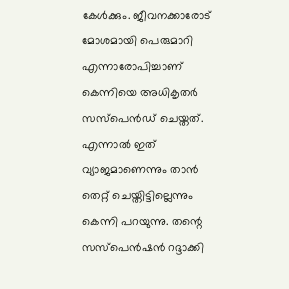കേൾക്കും. ജീവനക്കാരോട് മോശമായി പെരുമാറി എന്നാരോപിച്ചാണ് കെന്നിയെ അധികൃതർ സസ്‌പെൻഡ് ചെയ്തത്. എന്നാൽ ഇത് വ്യാജമാണെന്നും താൻ തെറ്റ് ചെയ്തിട്ടില്ലെന്നും കെന്നി പറയുന്നു. തന്റെ സസ്‌പെൻഷൻ റദ്ദാക്കി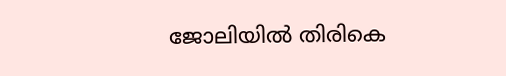ജോലിയിൽ തിരികെ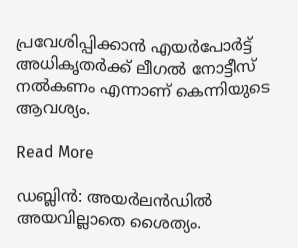പ്രവേശിപ്പിക്കാൻ എയർപോർട്ട് അധികൃതർക്ക് ലീഗൽ നോട്ടീസ് നൽകണം എന്നാണ് കെന്നിയുടെ ആവശ്യം.

Read More

ഡബ്ലിൻ: അയർലൻഡിൽ അയവില്ലാതെ ശൈത്യം.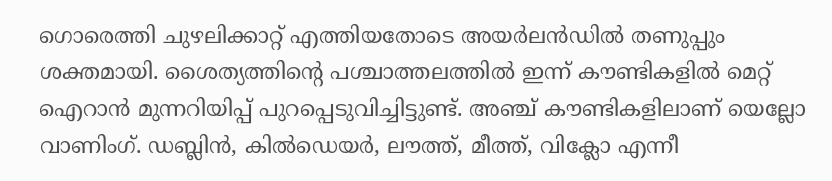ഗൊരെത്തി ചുഴലിക്കാറ്റ് എത്തിയതോടെ അയർലൻഡിൽ തണുപ്പും ശക്തമായി. ശൈത്യത്തിന്റെ പശ്ചാത്തലത്തിൽ ഇന്ന് കൗണ്ടികളിൽ മെറ്റ് ഐറാൻ മുന്നറിയിപ്പ് പുറപ്പെടുവിച്ചിട്ടുണ്ട്. അഞ്ച് കൗണ്ടികളിലാണ് യെല്ലോ വാണിംഗ്. ഡബ്ലിൻ, കിൽഡെയർ, ലൗത്ത്, മീത്ത്, വിക്ലോ എന്നീ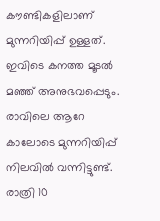കൗണ്ടികളിലാണ് മുന്നറിയിപ്പ് ഉള്ളത്. ഇവിടെ കനത്ത മൂടൽ മഞ്ഞ് അനുഭവപ്പെടും. രാവിലെ ആറേ കാലോടെ മുന്നറിയിപ്പ് നിലവിൽ വന്നിട്ടുണ്ട്. രാത്രി 10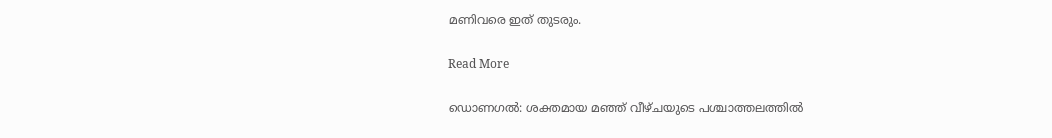മണിവരെ ഇത് തുടരും.

Read More

ഡൊണഗൽ: ശക്തമായ മഞ്ഞ് വീഴ്ചയുടെ പശ്ചാത്തലത്തിൽ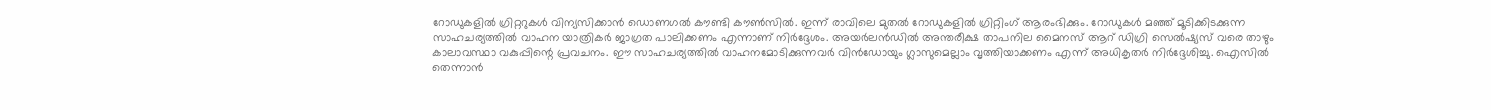റോഡുകളിൽ ഗ്രിറ്ററുകൾ വിന്യസിക്കാൻ ഡൊണഗൽ കൗണ്ടി കൗൺസിൽ. ഇന്ന് രാവിലെ മുതൽ റോഡുകളിൽ ഗ്രിറ്റിംഗ് ആരംഭിക്കും. റോഡുകൾ മഞ്ഞ് മൂടിക്കിടക്കുന്ന സാഹചര്യത്തിൽ വാഹന യാത്രികർ ജാഗ്രത പാലിക്കണം എന്നാണ് നിർദ്ദേശം. അയർലൻഡിൽ അന്തരീക്ഷ താപനില മൈനസ് ആറ് ഡിഗ്രി സെൽഷ്യസ് വരെ താഴും കാലാവസ്ഥാ വകുപ്പിന്റെ പ്രവചനം. ഈ സാഹചര്യത്തിൽ വാഹനമോടിക്കുന്നവർ വിൻഡോയും ഗ്ലാസുമെല്ലാം വൃത്തിയാക്കണം എന്ന് അധികൃതർ നിർദ്ദേശിച്ചു. ഐസിൽ തെന്നാൻ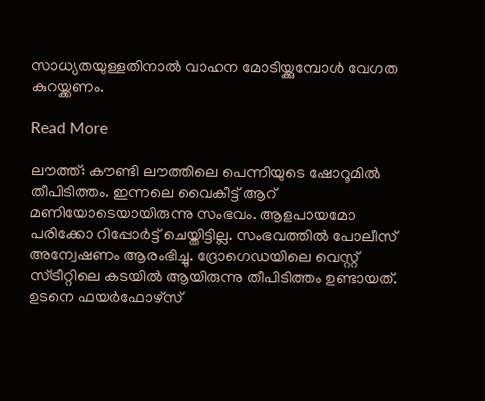സാധ്യതയുള്ളതിനാൽ വാഹന മോടിയ്ക്കുമ്പോൾ വേഗത കുറയ്ക്കണം.

Read More

ലൗത്ത്: കൗണ്ടി ലൗത്തിലെ പെന്നിയുടെ ഷോറൂമിൽ തീപിടിത്തം. ഇന്നലെ വൈകീട്ട് ആറ് മണിയോടെയായിരുന്നു സംഭവം. ആളപായമോ പരിക്കോ റിപ്പോർട്ട് ചെയ്തിട്ടില്ല. സംഭവത്തിൽ പോലീസ് അന്വേഷണം ആരംഭിച്ചു. ദ്രോഗെഡയിലെ വെസ്റ്റ് സ്ട്രീറ്റിലെ കടയിൽ ആയിരുന്നു തീപിടിത്തം ഉണ്ടായത്. ഉടനെ ഫയർഫോഴ്‌സ്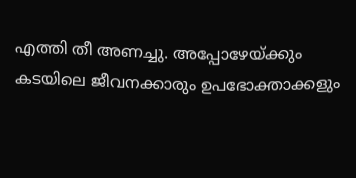എത്തി തീ അണച്ചു. അപ്പോഴേയ്ക്കും കടയിലെ ജീവനക്കാരും ഉപഭോക്താക്കളും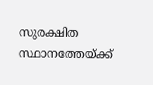സുരക്ഷിത സ്ഥാനത്തേയ്ക്ക്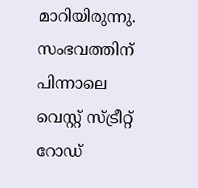മാറിയിരുന്നു. സംഭവത്തിന് പിന്നാലെ വെസ്റ്റ് സ്ട്രീറ്റ്  റോഡ്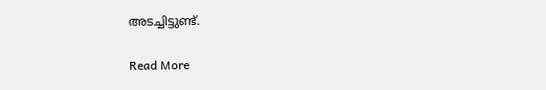അടച്ചിട്ടുണ്ട്.

Read More